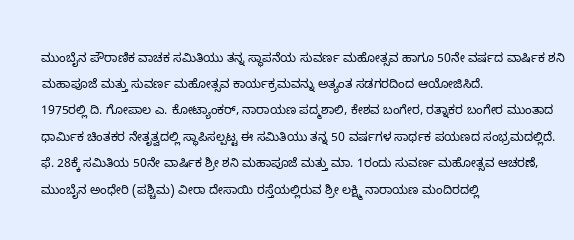ಮುಂಬೈನ ಪೌರಾಣಿಕ ವಾಚಕ ಸಮಿತಿಯು ತನ್ನ ಸ್ಥಾಪನೆಯ ಸುವರ್ಣ ಮಹೋತ್ಸವ ಹಾಗೂ 50ನೇ ವರ್ಷದ ವಾರ್ಷಿಕ ಶನಿ ಮಹಾಪೂಜೆ ಮತ್ತು ಸುವರ್ಣ ಮಹೋತ್ಸವ ಕಾರ್ಯಕ್ರಮವನ್ನು ಅತ್ಯಂತ ಸಡಗರದಿಂದ ಆಯೋಜಿಸಿದೆ.
1975ರಲ್ಲಿ ದಿ. ಗೋಪಾಲ ಎ. ಕೋಟ್ಯಾಂಕರ್, ನಾರಾಯಣ ಪದ್ಮಶಾಲಿ, ಕೇಶವ ಬಂಗೇರ, ರತ್ನಾಕರ ಬಂಗೇರ ಮುಂತಾದ ಧಾರ್ಮಿಕ ಚಿಂತಕರ ನೇತೃತ್ವದಲ್ಲಿ ಸ್ಥಾಪಿಸಲ್ಪಟ್ಟ ಈ ಸಮಿತಿಯು ತನ್ನ 50 ವರ್ಷಗಳ ಸಾರ್ಥಕ ಪಯಣದ ಸಂಭ್ರಮದಲ್ಲಿದೆ.
ಫೆ. 28ಕ್ಕೆ ಸಮಿತಿಯ 50ನೇ ವಾರ್ಷಿಕ ಶ್ರೀ ಶನಿ ಮಹಾಪೂಜೆ ಮತ್ತು ಮಾ. 1ರಂದು ಸುವರ್ಣ ಮಹೋತ್ಸವ ಆಚರಣೆ, ಮುಂಬೈನ ಅಂಧೇರಿ (ಪಶ್ಚಿಮ) ವೀರಾ ದೇಸಾಯಿ ರಸ್ತೆಯಲ್ಲಿರುವ ಶ್ರೀ ಲಕ್ಷ್ಮಿ ನಾರಾಯಣ ಮಂದಿರದಲ್ಲಿ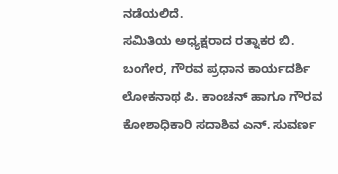ನಡೆಯಲಿದೆ.
ಸಮಿತಿಯ ಅಧ್ಯಕ್ಷರಾದ ರತ್ನಾಕರ ಬಿ. ಬಂಗೇರ, ಗೌರವ ಪ್ರಧಾನ ಕಾರ್ಯದರ್ಶಿ ಲೋಕನಾಥ ಪಿ. ಕಾಂಚನ್ ಹಾಗೂ ಗೌರವ ಕೋಶಾಧಿಕಾರಿ ಸದಾಶಿವ ಎನ್. ಸುವರ್ಣ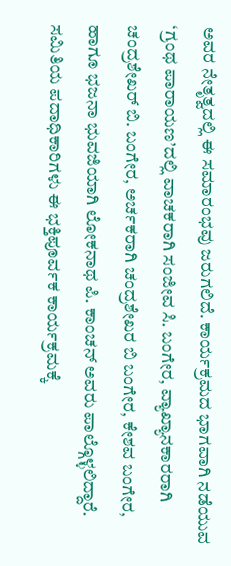ಅವರ ನೇತೃತ್ವದಲ್ಲಿ ಈ ಸಮಾರಂಭವು ಜರುಗಲಿದೆ. ಕಾರ್ಯಕ್ರಮದ ಭಾಗವಾಗಿ ನಡೆಯುವ ‘ಗ್ರಂಥ ಪಾರಾಯಣ’ದಲ್ಲಿ ವಾಚಕರಾಗಿ ಸಂಜೀವ ಸಿ. ಬಂಗೇರ, ವ್ಯಾಖ್ಯಾನಕಾರರಾಗಿ ಚಂದ್ರಶೇಖರ್ ಬಿ. ಬಂಗೇರ, ಅರ್ಚಕರಾಗಿ ಚಂದ್ರಶೇಖರ ಬಿ ಬಂಗೇರ, ಕೇಶವ ಬಂಗೇರ, ಹಾಗೂ ಭಜನಾ ಭುವಜಿಯಾಗಿ ಲೋಕನಾಥ ಪಿ. ಕಾಂಚನ್ ಅವರು ಪಾಲ್ಗೊಳ್ಳಲಿದ್ದಾರೆ.
ಸಮಿತಿಯ ಪದಾಧಿಕಾರಿಗಳು ಈ ಭಕ್ತಿಪೂರ್ವಕ ಕಾರ್ಯಕ್ರಮಕ್ಕೆ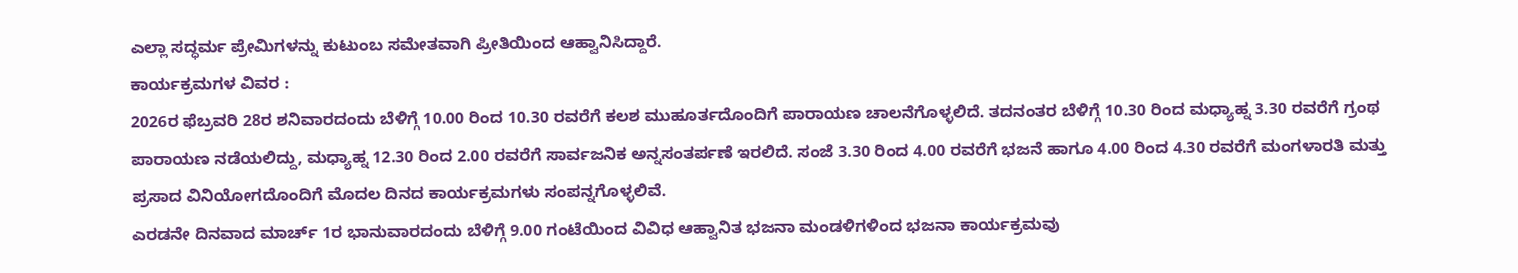ಎಲ್ಲಾ ಸದ್ಧರ್ಮ ಪ್ರೇಮಿಗಳನ್ನು ಕುಟುಂಬ ಸಮೇತವಾಗಿ ಪ್ರೀತಿಯಿಂದ ಆಹ್ವಾನಿಸಿದ್ದಾರೆ.
ಕಾರ್ಯಕ್ರಮಗಳ ವಿವರ :
2026ರ ಫೆಬ್ರವರಿ 28ರ ಶನಿವಾರದಂದು ಬೆಳಿಗ್ಗೆ 10.00 ರಿಂದ 10.30 ರವರೆಗೆ ಕಲಶ ಮುಹೂರ್ತದೊಂದಿಗೆ ಪಾರಾಯಣ ಚಾಲನೆಗೊಳ್ಳಲಿದೆ. ತದನಂತರ ಬೆಳಿಗ್ಗೆ 10.30 ರಿಂದ ಮಧ್ಯಾಹ್ನ 3.30 ರವರೆಗೆ ಗ್ರಂಥ ಪಾರಾಯಣ ನಡೆಯಲಿದ್ದು, ಮಧ್ಯಾಹ್ನ 12.30 ರಿಂದ 2.00 ರವರೆಗೆ ಸಾರ್ವಜನಿಕ ಅನ್ನಸಂತರ್ಪಣೆ ಇರಲಿದೆ. ಸಂಜೆ 3.30 ರಿಂದ 4.00 ರವರೆಗೆ ಭಜನೆ ಹಾಗೂ 4.00 ರಿಂದ 4.30 ರವರೆಗೆ ಮಂಗಳಾರತಿ ಮತ್ತು ಪ್ರಸಾದ ವಿನಿಯೋಗದೊಂದಿಗೆ ಮೊದಲ ದಿನದ ಕಾರ್ಯಕ್ರಮಗಳು ಸಂಪನ್ನಗೊಳ್ಳಲಿವೆ.
ಎರಡನೇ ದಿನವಾದ ಮಾರ್ಚ್ 1ರ ಭಾನುವಾರದಂದು ಬೆಳಿಗ್ಗೆ 9.00 ಗಂಟೆಯಿಂದ ವಿವಿಧ ಆಹ್ವಾನಿತ ಭಜನಾ ಮಂಡಳಿಗಳಿಂದ ಭಜನಾ ಕಾರ್ಯಕ್ರಮವು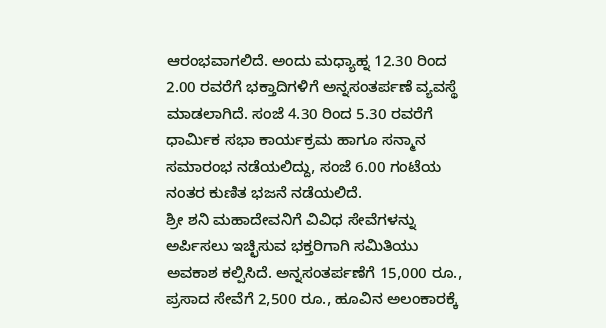ಆರಂಭವಾಗಲಿದೆ. ಅಂದು ಮಧ್ಯಾಹ್ನ 12.30 ರಿಂದ 2.00 ರವರೆಗೆ ಭಕ್ತಾದಿಗಳಿಗೆ ಅನ್ನಸಂತರ್ಪಣೆ ವ್ಯವಸ್ಥೆ ಮಾಡಲಾಗಿದೆ. ಸಂಜೆ 4.30 ರಿಂದ 5.30 ರವರೆಗೆ ಧಾರ್ಮಿಕ ಸಭಾ ಕಾರ್ಯಕ್ರಮ ಹಾಗೂ ಸನ್ಮಾನ ಸಮಾರಂಭ ನಡೆಯಲಿದ್ದು, ಸಂಜೆ 6.00 ಗಂಟೆಯ ನಂತರ ಕುಣಿತ ಭಜನೆ ನಡೆಯಲಿದೆ.
ಶ್ರೀ ಶನಿ ಮಹಾದೇವನಿಗೆ ವಿವಿಧ ಸೇವೆಗಳನ್ನು ಅರ್ಪಿಸಲು ಇಚ್ಛಿಸುವ ಭಕ್ತರಿಗಾಗಿ ಸಮಿತಿಯು ಅವಕಾಶ ಕಲ್ಪಿಸಿದೆ. ಅನ್ನಸಂತರ್ಪಣೆಗೆ 15,000 ರೂ., ಪ್ರಸಾದ ಸೇವೆಗೆ 2,500 ರೂ., ಹೂವಿನ ಅಲಂಕಾರಕ್ಕೆ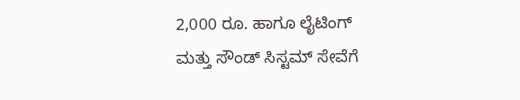2,000 ರೂ. ಹಾಗೂ ಲೈಟಿಂಗ್ ಮತ್ತು ಸೌಂಡ್ ಸಿಸ್ಟಮ್ ಸೇವೆಗೆ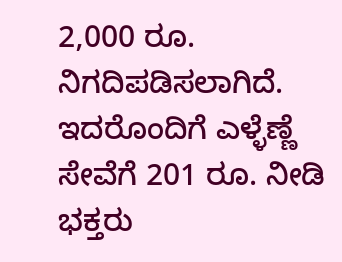2,000 ರೂ. ನಿಗದಿಪಡಿಸಲಾಗಿದೆ. ಇದರೊಂದಿಗೆ ಎಳ್ಳೆಣ್ಣೆ ಸೇವೆಗೆ 201 ರೂ. ನೀಡಿ ಭಕ್ತರು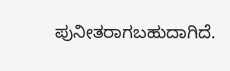ಪುನೀತರಾಗಬಹುದಾಗಿದೆ.